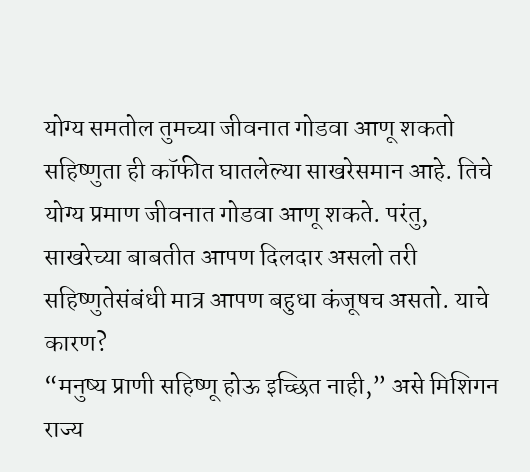योग्य समतोल तुमच्या जीवनात गोडवा आणू शकतो
सहिष्णुता ही कॉफीत घातलेल्या साखरेसमान आहे. तिचे योग्य प्रमाण जीवनात गोडवा आणू शकते. परंतु, साखरेच्या बाबतीत आपण दिलदार असलो तरी सहिष्णुतेसंबंधी मात्र आपण बहुधा कंजूषच असतो. याचे कारण?
“मनुष्य प्राणी सहिष्णू होऊ इच्छित नाही,” असे मिशिगन राज्य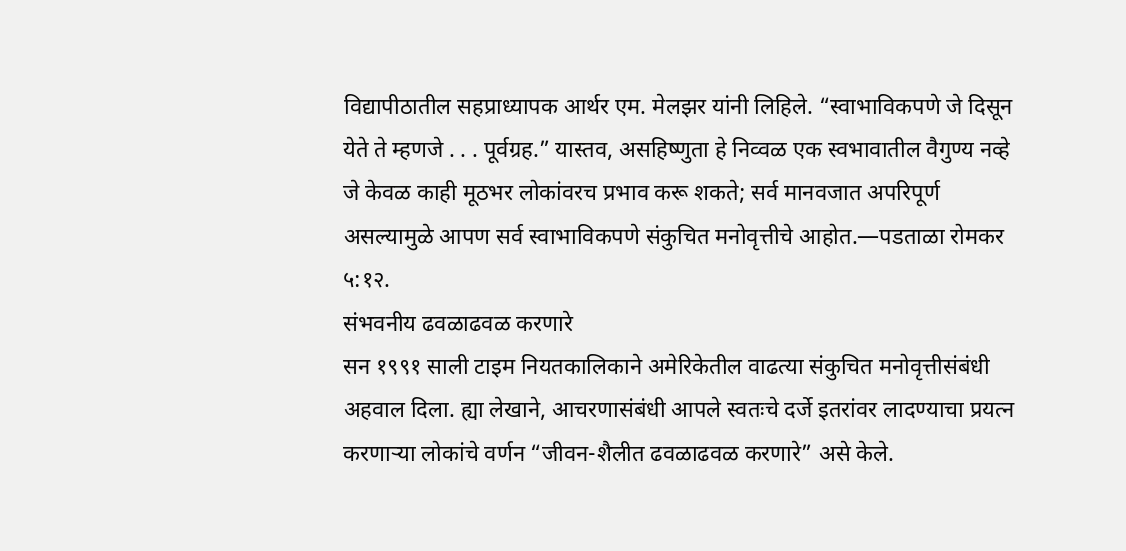विद्यापीठातील सहप्राध्यापक आर्थर एम. मेलझर यांनी लिहिले. “स्वाभाविकपणे जे दिसून येते ते म्हणजे . . . पूर्वग्रह.” यास्तव, असहिष्णुता हे निव्वळ एक स्वभावातील वैगुण्य नव्हे जे केवळ काही मूठभर लोकांवरच प्रभाव करू शकते; सर्व मानवजात अपरिपूर्ण असल्यामुळे आपण सर्व स्वाभाविकपणे संकुचित मनोवृत्तीचे आहोत.—पडताळा रोमकर ५:१२.
संभवनीय ढवळाढवळ करणारे
सन १९९१ साली टाइम नियतकालिकाने अमेरिकेतील वाढत्या संकुचित मनोवृत्तीसंबंधी अहवाल दिला. ह्या लेखाने, आचरणासंबंधी आपले स्वतःचे दर्जे इतरांवर लादण्याचा प्रयत्न करणाऱ्या लोकांचे वर्णन “जीवन-शैलीत ढवळाढवळ करणारे” असे केले.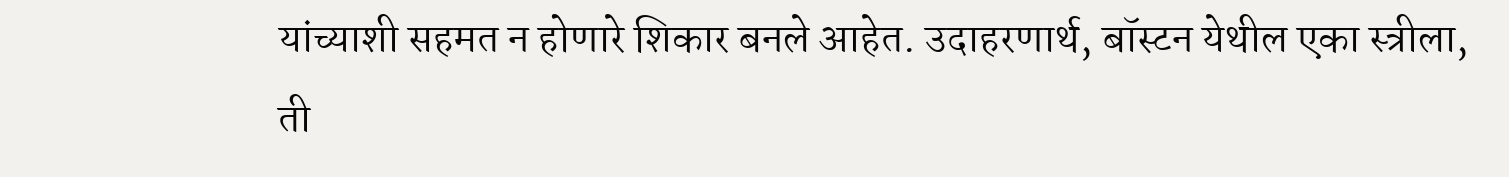यांच्याशी सहमत न होणारे शिकार बनले आहेत. उदाहरणार्थ, बॉस्टन येथील एका स्त्रीला, ती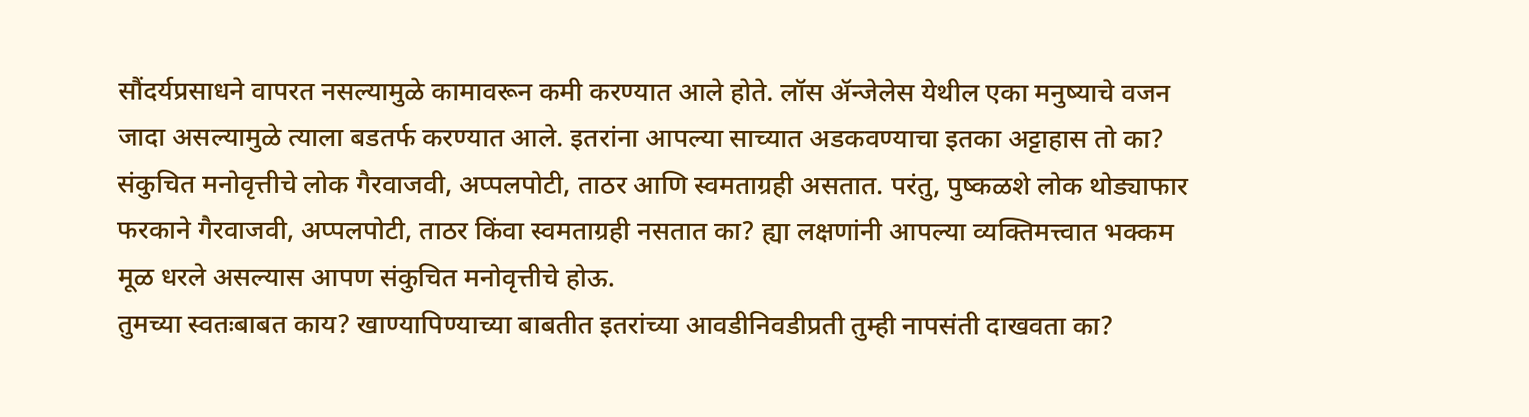सौंदर्यप्रसाधने वापरत नसल्यामुळे कामावरून कमी करण्यात आले होते. लॉस ॲन्जेलेस येथील एका मनुष्याचे वजन जादा असल्यामुळे त्याला बडतर्फ करण्यात आले. इतरांना आपल्या साच्यात अडकवण्याचा इतका अट्टाहास तो का?
संकुचित मनोवृत्तीचे लोक गैरवाजवी, अप्पलपोटी, ताठर आणि स्वमताग्रही असतात. परंतु, पुष्कळशे लोक थोड्याफार फरकाने गैरवाजवी, अप्पलपोटी, ताठर किंवा स्वमताग्रही नसतात का? ह्या लक्षणांनी आपल्या व्यक्तिमत्त्वात भक्कम मूळ धरले असल्यास आपण संकुचित मनोवृत्तीचे होऊ.
तुमच्या स्वतःबाबत काय? खाण्यापिण्याच्या बाबतीत इतरांच्या आवडीनिवडीप्रती तुम्ही नापसंती दाखवता का?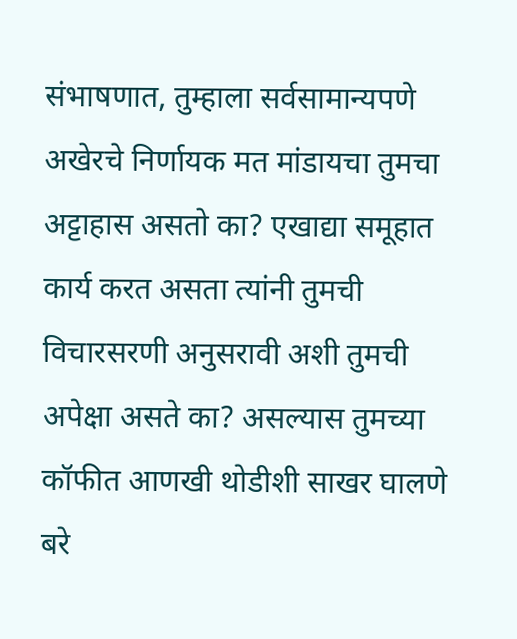संभाषणात, तुम्हाला सर्वसामान्यपणे अखेरचे निर्णायक मत मांडायचा तुमचा अट्टाहास असतो का? एखाद्या समूहात कार्य करत असता त्यांनी तुमची विचारसरणी अनुसरावी अशी तुमची अपेक्षा असते का? असल्यास तुमच्या कॉफीत आणखी थोडीशी साखर घालणे बरे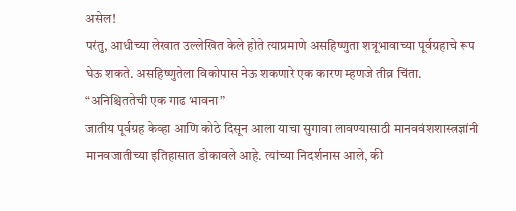असेल!
परंतु, आधीच्या लेखात उल्लेखित केले होते त्याप्रमाणे असहिष्णुता शत्रूभावाच्या पूर्वग्रहाचे रूप घेऊ शकते. असहिष्णुतेला विकोपास नेऊ शकणारे एक कारण म्हणजे तीव्र चिंता.
“अनिश्चिततेची एक गाढ भावना”
जातीय पूर्वग्रह केव्हा आणि कोठे दिसून आला याचा सुगावा लावण्यासाठी मानववंशशास्त्रज्ञांनी मानवजातीच्या इतिहासात डोकावले आहे. त्यांच्या निदर्शनास आले, की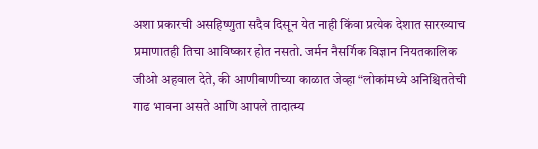अशा प्रकारची असहिष्णुता सदैव दिसून येत नाही किंवा प्रत्येक देशात सारख्याच प्रमाणातही तिचा आविष्कार होत नसतो. जर्मन नैसर्गिक विज्ञान नियतकालिक जीओ अहवाल देते, की आणीबाणीच्या काळात जेव्हा “लोकांमध्ये अनिश्चिततेची गाढ भावना असते आणि आपले तादात्म्य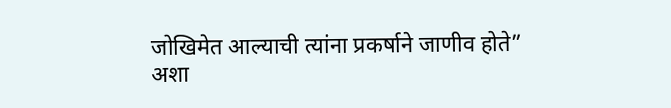जोखिमेत आल्याची त्यांना प्रकर्षाने जाणीव होते” अशा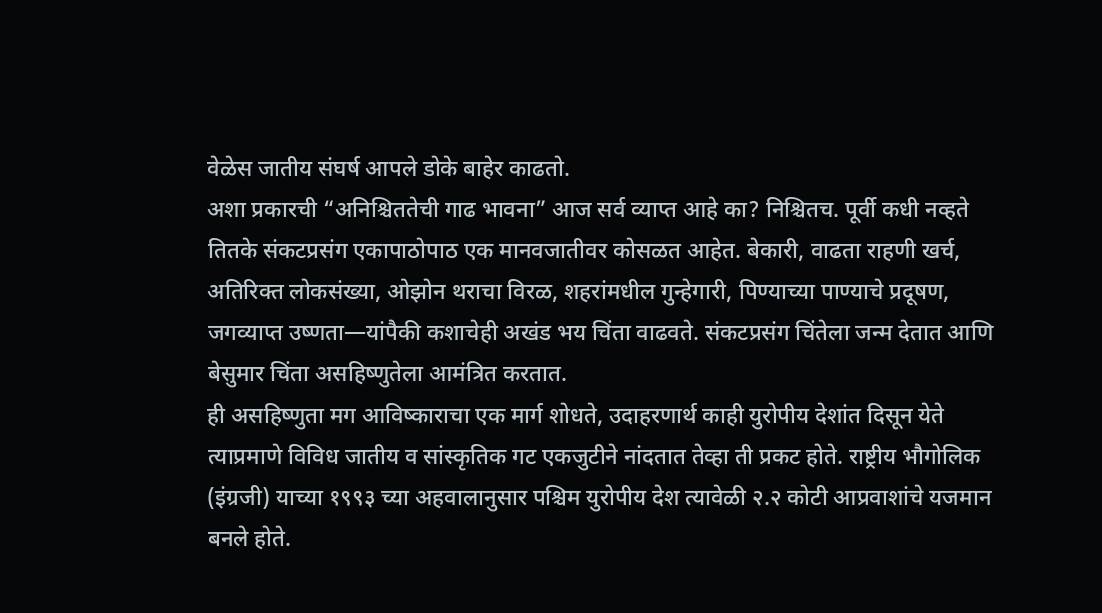वेळेस जातीय संघर्ष आपले डोके बाहेर काढतो.
अशा प्रकारची “अनिश्चिततेची गाढ भावना” आज सर्व व्याप्त आहे का? निश्चितच. पूर्वी कधी नव्हते तितके संकटप्रसंग एकापाठोपाठ एक मानवजातीवर कोसळत आहेत. बेकारी, वाढता राहणी खर्च, अतिरिक्त लोकसंख्या, ओझोन थराचा विरळ, शहरांमधील गुन्हेगारी, पिण्याच्या पाण्याचे प्रदूषण, जगव्याप्त उष्णता—यांपैकी कशाचेही अखंड भय चिंता वाढवते. संकटप्रसंग चिंतेला जन्म देतात आणि बेसुमार चिंता असहिष्णुतेला आमंत्रित करतात.
ही असहिष्णुता मग आविष्काराचा एक मार्ग शोधते, उदाहरणार्थ काही युरोपीय देशांत दिसून येते त्याप्रमाणे विविध जातीय व सांस्कृतिक गट एकजुटीने नांदतात तेव्हा ती प्रकट होते. राष्ट्रीय भौगोलिक (इंग्रजी) याच्या १९९३ च्या अहवालानुसार पश्चिम युरोपीय देश त्यावेळी २.२ कोटी आप्रवाशांचे यजमान बनले होते.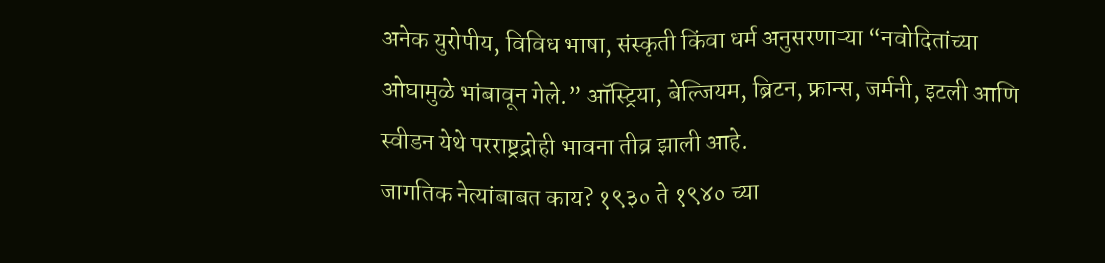अनेक युरोपीय, विविध भाषा, संस्कृती किंवा धर्म अनुसरणाऱ्या “नवोदितांच्या ओघामुळे भांबावून गेले.” ऑस्ट्रिया, बेल्जियम, ब्रिटन, फ्रान्स, जर्मनी, इटली आणि स्वीडन येथे परराष्ट्रद्रोही भावना तीव्र झाली आहे.
जागतिक नेत्यांबाबत काय? १९३० ते १९४० च्या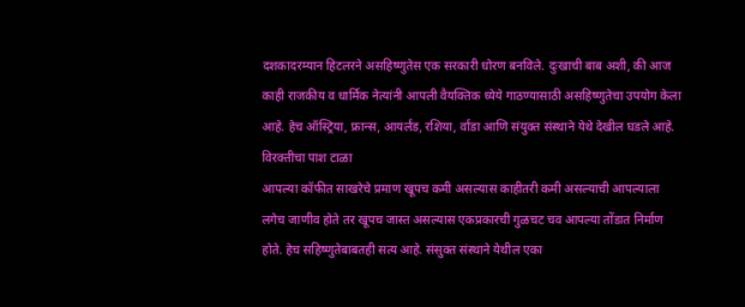दशकादरम्यान हिटलरने असहिष्णुतेस एक सरकारी धोरण बनविले. दुःखाची बाब अशी, की आज काही राजकीय व धार्मिक नेत्यांनी आपली वैयक्तिक ध्येये गाठण्यासाठी असहिष्णुतेचा उपयोग केला आहे. हेच ऑस्ट्रिया, फ्रान्स, आयर्लंड, रशिया, र्वांडा आणि संयुक्त संस्थाने येथे देखील घडले आहे.
विरक्तीचा पाश टाळा
आपल्या कॉफीत साखरेचे प्रमाण खूपच कमी असल्यास काहीतरी कमी असल्याची आपल्याला लगेच जाणीव होते तर खूपच जास्त असल्यास एकप्रकारची गुळचट चव आपल्या तोंडात निर्माण होते. हेच सहिष्णुतेबाबतही सत्य आहे. संसुक्त संस्थाने येथील एका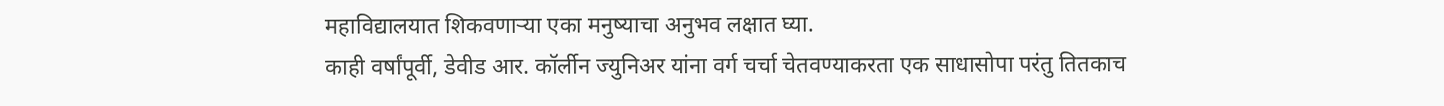महाविद्यालयात शिकवणाऱ्या एका मनुष्याचा अनुभव लक्षात घ्या.
काही वर्षांपूर्वी, डेवीड आर. कॉर्लीन ज्युनिअर यांना वर्ग चर्चा चेतवण्याकरता एक साधासोपा परंतु तितकाच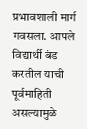प्रभावशाली मार्ग गवसला. आपले विद्यार्थी बंड करतील याची पूर्वमाहिती असल्यामुळे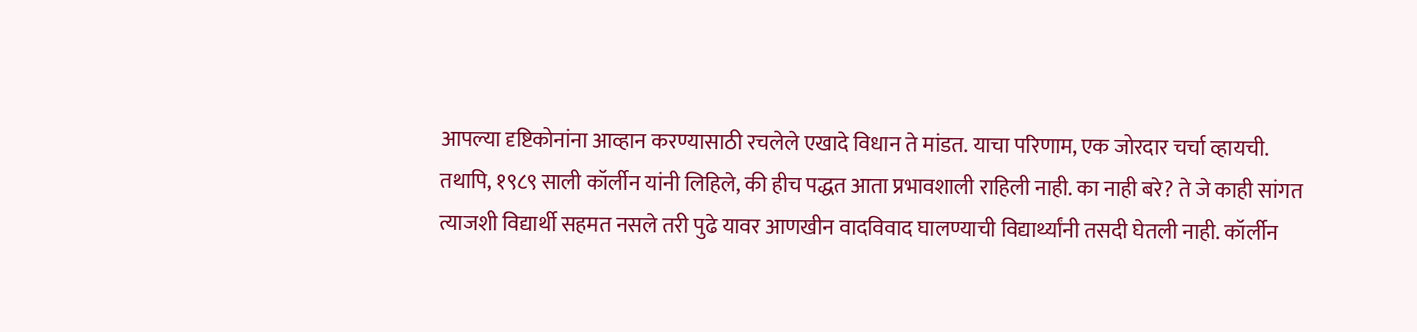आपल्या दृष्टिकोनांना आव्हान करण्यासाठी रचलेले एखादे विधान ते मांडत. याचा परिणाम, एक जोरदार चर्चा व्हायची. तथापि, १९८९ साली कॉर्लीन यांनी लिहिले, की हीच पद्धत आता प्रभावशाली राहिली नाही. का नाही बरे? ते जे काही सांगत त्याजशी विद्यार्थी सहमत नसले तरी पुढे यावर आणखीन वादविवाद घालण्याची विद्यार्थ्यांनी तसदी घेतली नाही. कॉर्लीन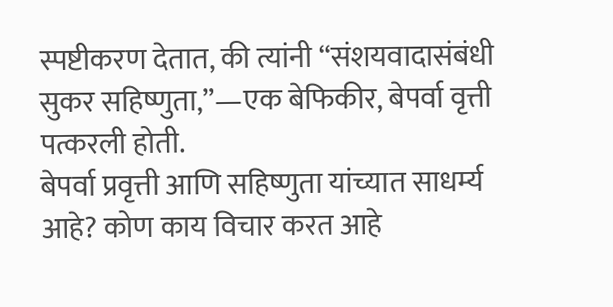स्पष्टीकरण देतात, की त्यांनी “संशयवादासंबंधी सुकर सहिष्णुता,”—एक बेफिकीर, बेपर्वा वृत्ती पत्करली होती.
बेपर्वा प्रवृत्ती आणि सहिष्णुता यांच्यात साधर्म्य आहे? कोण काय विचार करत आहे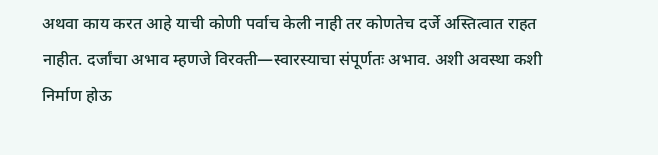अथवा काय करत आहे याची कोणी पर्वाच केली नाही तर कोणतेच दर्जे अस्तित्वात राहत नाहीत. दर्जांचा अभाव म्हणजे विरक्ती—स्वारस्याचा संपूर्णतः अभाव. अशी अवस्था कशी निर्माण होऊ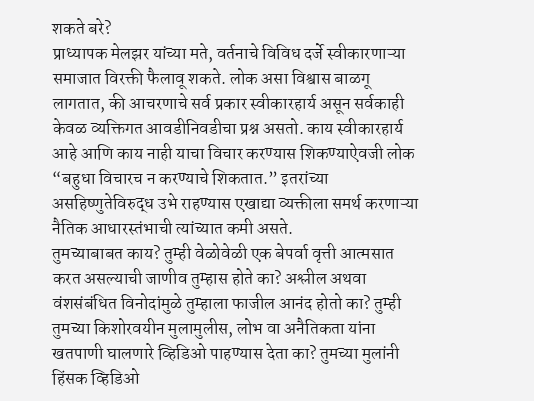शकते बरे?
प्राध्यापक मेलझर यांच्या मते, वर्तनाचे विविध दर्जे स्वीकारणाऱ्या समाजात विरक्ती फैलावू शकते. लोक असा विश्वास बाळगू लागतात, की आचरणाचे सर्व प्रकार स्वीकारहार्य असून सर्वकाही केवळ व्यक्तिगत आवडीनिवडीचा प्रश्न असतो. काय स्वीकारहार्य आहे आणि काय नाही याचा विचार करण्यास शिकण्याऐवजी लोक “बहुधा विचारच न करण्याचे शिकतात.” इतरांच्या असहिष्णुतेविरुद्ध उभे राहण्यास एखाद्या व्यक्तीला समर्थ करणाऱ्या नैतिक आधारस्तंभाची त्यांच्यात कमी असते.
तुमच्याबाबत काय? तुम्ही वेळोवेळी एक बेपर्वा वृत्ती आत्मसात करत असल्याची जाणीव तुम्हास होते का? अश्लील अथवा वंशसंबंधित विनोदांमुळे तुम्हाला फाजील आनंद होतो का? तुम्ही तुमच्या किशोरवयीन मुलामुलीस, लोभ वा अनैतिकता यांना खतपाणी घालणारे व्हिडिओ पाहण्यास देता का? तुमच्या मुलांनी हिंसक व्हिडिओ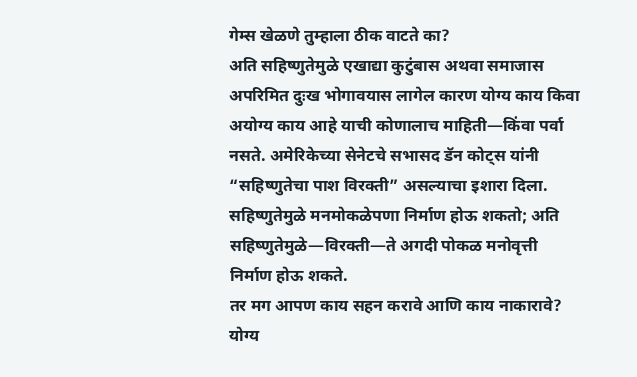गेम्स खेळणे तुम्हाला ठीक वाटते का?
अति सहिष्णुतेमुळे एखाद्या कुटुंबास अथवा समाजास अपरिमित दुःख भोगावयास लागेल कारण योग्य काय किवा अयोग्य काय आहे याची कोणालाच माहिती—किंवा पर्वा नसते. अमेरिकेच्या सेनेटचे सभासद डॅन कोट्स यांनी “सहिष्णुतेचा पाश विरक्ती” असल्याचा इशारा दिला. सहिष्णुतेमुळे मनमोकळेपणा निर्माण होऊ शकतो; अति सहिष्णुतेमुळे—विरक्ती—ते अगदी पोकळ मनोवृत्ती निर्माण होऊ शकते.
तर मग आपण काय सहन करावे आणि काय नाकारावे? योग्य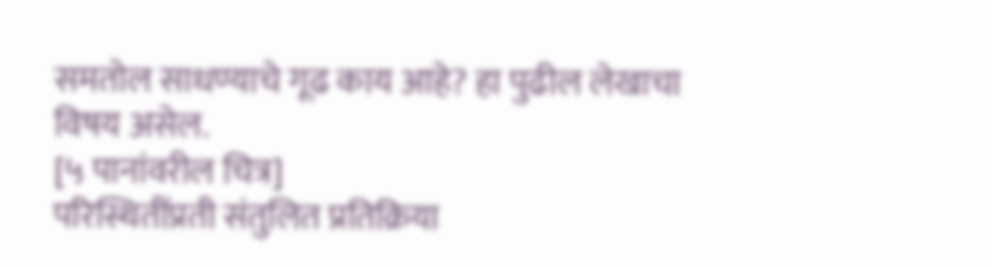समतोल साधण्याचे गूढ काय आहे? हा पुढील लेखाचा विषय असेल.
[५ पानांवरील चित्र]
परिस्थितींप्रती संतुलित प्रतिक्रिया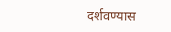दर्शवण्यास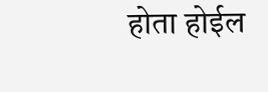होता होईल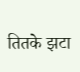तितके झटा